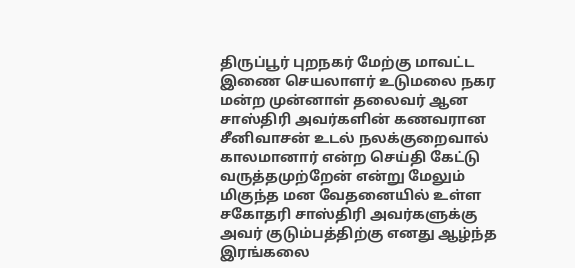திருப்பூர் புறநகர் மேற்கு மாவட்ட இணை செயலாளர் உடுமலை நகர மன்ற முன்னாள் தலைவர் ஆன சாஸ்திரி அவர்களின் கணவரான சீனிவாசன் உடல் நலக்குறைவால் காலமானார் என்ற செய்தி கேட்டு வருத்தமுற்றேன் என்று மேலும் மிகுந்த மன வேதனையில் உள்ள சகோதரி சாஸ்திரி அவர்களுக்கு அவர் குடும்பத்திற்கு எனது ஆழ்ந்த இரங்கலை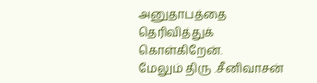அனுதாபத்தை தெரிவித்துக் கொள்கிறேன்.
மேலும் திரு .சீனிவாசன்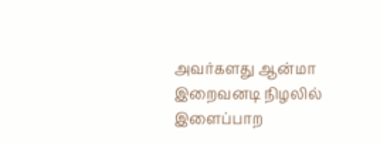அவர்களது ஆன்மா இறைவனடி நிழலில் இளைப்பாற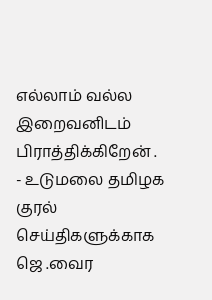எல்லாம் வல்ல இறைவனிடம் பிராத்திக்கிறேன் .
- உடுமலை தமிழக குரல் செய்திகளுக்காக ஜெ .வைர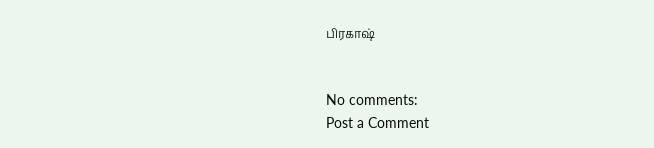பிரகாஷ்


No comments:
Post a Comment